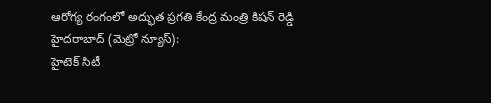ఆరోగ్య రంగంలో అద్భుత ప్రగతి కేంద్ర మంత్రి కిషన్ రెడ్డి
హైదరాబాద్ (మెట్రో న్యూస్):
హైటెక్ సిటీ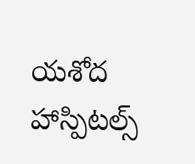యశోద హాస్పిటల్స్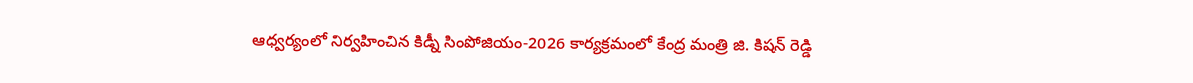ఆధ్వర్యంలో నిర్వహించిన కిడ్నీ సింపోజియం-2026 కార్యక్రమంలో కేంద్ర మంత్రి జి. కిషన్ రెడ్డి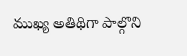ముఖ్య అతిథిగా పాల్గొని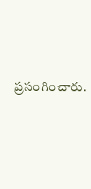ప్రసంగించారు.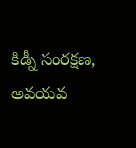కిడ్నీ సంరక్షణ, అవయవ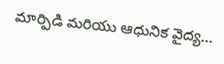మార్పిడి మరియు ఆధునిక వైద్య…